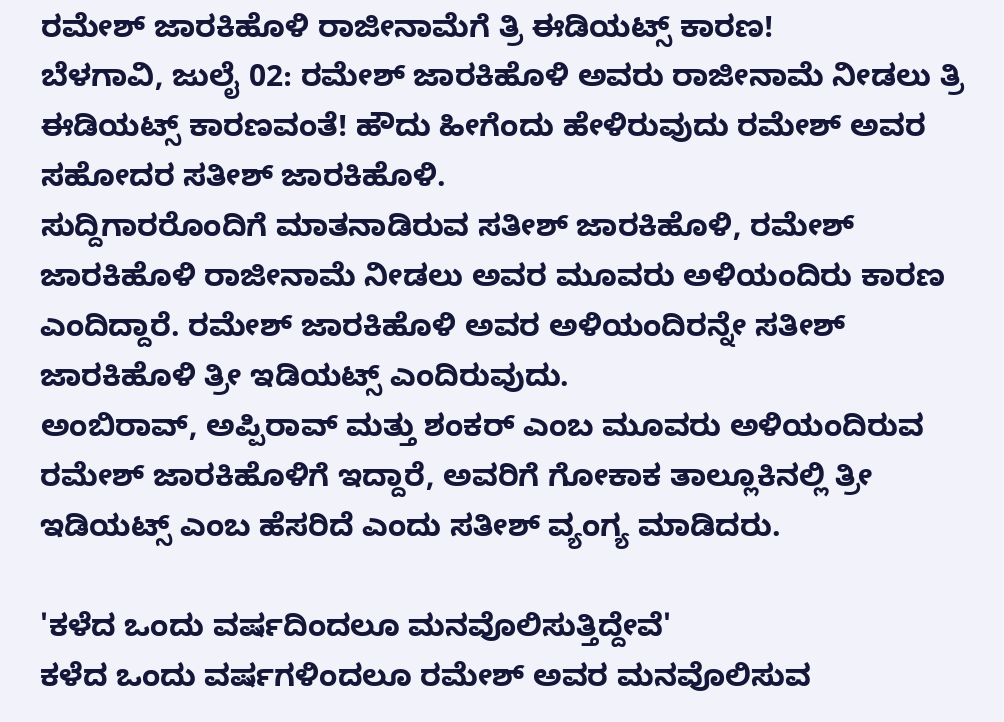ರಮೇಶ್ ಜಾರಕಿಹೊಳಿ ರಾಜೀನಾಮೆಗೆ ತ್ರಿ ಈಡಿಯಟ್ಸ್ ಕಾರಣ!
ಬೆಳಗಾವಿ, ಜುಲೈ 02: ರಮೇಶ್ ಜಾರಕಿಹೊಳಿ ಅವರು ರಾಜೀನಾಮೆ ನೀಡಲು ತ್ರಿ ಈಡಿಯಟ್ಸ್ ಕಾರಣವಂತೆ! ಹೌದು ಹೀಗೆಂದು ಹೇಳಿರುವುದು ರಮೇಶ್ ಅವರ ಸಹೋದರ ಸತೀಶ್ ಜಾರಕಿಹೊಳಿ.
ಸುದ್ದಿಗಾರರೊಂದಿಗೆ ಮಾತನಾಡಿರುವ ಸತೀಶ್ ಜಾರಕಿಹೊಳಿ, ರಮೇಶ್ ಜಾರಕಿಹೊಳಿ ರಾಜೀನಾಮೆ ನೀಡಲು ಅವರ ಮೂವರು ಅಳಿಯಂದಿರು ಕಾರಣ ಎಂದಿದ್ದಾರೆ. ರಮೇಶ್ ಜಾರಕಿಹೊಳಿ ಅವರ ಅಳಿಯಂದಿರನ್ನೇ ಸತೀಶ್ ಜಾರಕಿಹೊಳಿ ತ್ರೀ ಇಡಿಯಟ್ಸ್ ಎಂದಿರುವುದು.
ಅಂಬಿರಾವ್, ಅಪ್ಪಿರಾವ್ ಮತ್ತು ಶಂಕರ್ ಎಂಬ ಮೂವರು ಅಳಿಯಂದಿರುವ ರಮೇಶ್ ಜಾರಕಿಹೊಳಿಗೆ ಇದ್ದಾರೆ, ಅವರಿಗೆ ಗೋಕಾಕ ತಾಲ್ಲೂಕಿನಲ್ಲಿ ತ್ರೀ ಇಡಿಯಟ್ಸ್ ಎಂಬ ಹೆಸರಿದೆ ಎಂದು ಸತೀಶ್ ವ್ಯಂಗ್ಯ ಮಾಡಿದರು.

'ಕಳೆದ ಒಂದು ವರ್ಷದಿಂದಲೂ ಮನವೊಲಿಸುತ್ತಿದ್ದೇವೆ'
ಕಳೆದ ಒಂದು ವರ್ಷಗಳಿಂದಲೂ ರಮೇಶ್ ಅವರ ಮನವೊಲಿಸುವ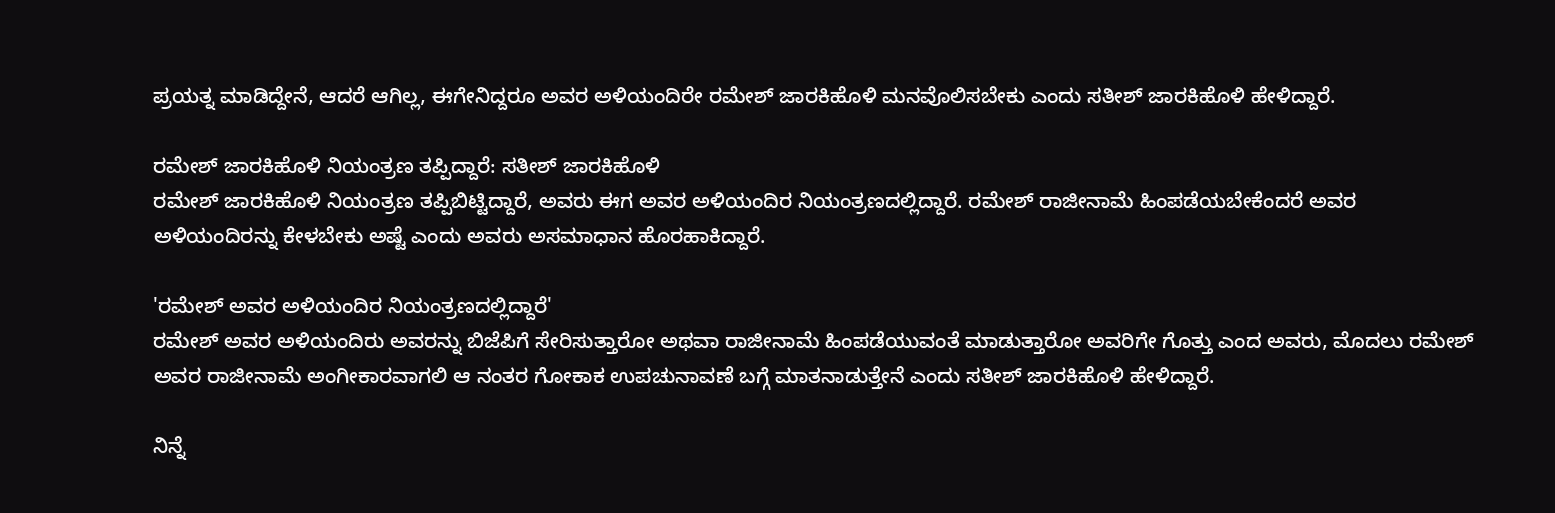ಪ್ರಯತ್ನ ಮಾಡಿದ್ದೇನೆ, ಆದರೆ ಆಗಿಲ್ಲ, ಈಗೇನಿದ್ದರೂ ಅವರ ಅಳಿಯಂದಿರೇ ರಮೇಶ್ ಜಾರಕಿಹೊಳಿ ಮನವೊಲಿಸಬೇಕು ಎಂದು ಸತೀಶ್ ಜಾರಕಿಹೊಳಿ ಹೇಳಿದ್ದಾರೆ.

ರಮೇಶ್ ಜಾರಕಿಹೊಳಿ ನಿಯಂತ್ರಣ ತಪ್ಪಿದ್ದಾರೆ: ಸತೀಶ್ ಜಾರಕಿಹೊಳಿ
ರಮೇಶ್ ಜಾರಕಿಹೊಳಿ ನಿಯಂತ್ರಣ ತಪ್ಪಿಬಿಟ್ಟಿದ್ದಾರೆ, ಅವರು ಈಗ ಅವರ ಅಳಿಯಂದಿರ ನಿಯಂತ್ರಣದಲ್ಲಿದ್ದಾರೆ. ರಮೇಶ್ ರಾಜೀನಾಮೆ ಹಿಂಪಡೆಯಬೇಕೆಂದರೆ ಅವರ ಅಳಿಯಂದಿರನ್ನು ಕೇಳಬೇಕು ಅಷ್ಟೆ ಎಂದು ಅವರು ಅಸಮಾಧಾನ ಹೊರಹಾಕಿದ್ದಾರೆ.

'ರಮೇಶ್ ಅವರ ಅಳಿಯಂದಿರ ನಿಯಂತ್ರಣದಲ್ಲಿದ್ದಾರೆ'
ರಮೇಶ್ ಅವರ ಅಳಿಯಂದಿರು ಅವರನ್ನು ಬಿಜೆಪಿಗೆ ಸೇರಿಸುತ್ತಾರೋ ಅಥವಾ ರಾಜೀನಾಮೆ ಹಿಂಪಡೆಯುವಂತೆ ಮಾಡುತ್ತಾರೋ ಅವರಿಗೇ ಗೊತ್ತು ಎಂದ ಅವರು, ಮೊದಲು ರಮೇಶ್ ಅವರ ರಾಜೀನಾಮೆ ಅಂಗೀಕಾರವಾಗಲಿ ಆ ನಂತರ ಗೋಕಾಕ ಉಪಚುನಾವಣೆ ಬಗ್ಗೆ ಮಾತನಾಡುತ್ತೇನೆ ಎಂದು ಸತೀಶ್ ಜಾರಕಿಹೊಳಿ ಹೇಳಿದ್ದಾರೆ.

ನಿನ್ನೆ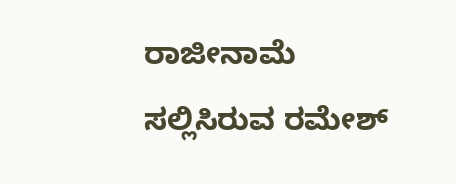ರಾಜೀನಾಮೆ ಸಲ್ಲಿಸಿರುವ ರಮೇಶ್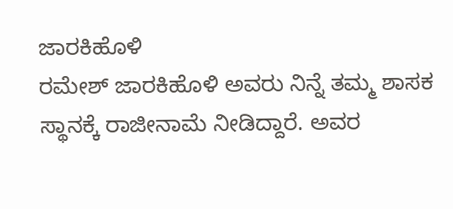ಜಾರಕಿಹೊಳಿ
ರಮೇಶ್ ಜಾರಕಿಹೊಳಿ ಅವರು ನಿನ್ನೆ ತಮ್ಮ ಶಾಸಕ ಸ್ಥಾನಕ್ಕೆ ರಾಜೀನಾಮೆ ನೀಡಿದ್ದಾರೆ. ಅವರ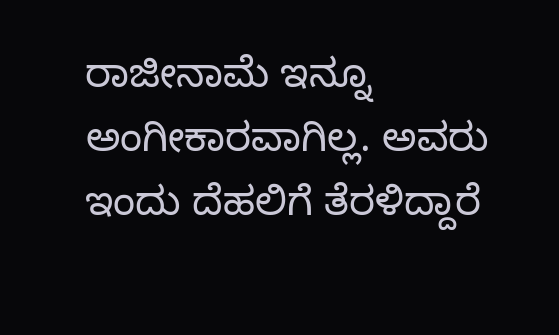ರಾಜೀನಾಮೆ ಇನ್ನೂ ಅಂಗೀಕಾರವಾಗಿಲ್ಲ. ಅವರು ಇಂದು ದೆಹಲಿಗೆ ತೆರಳಿದ್ದಾರೆ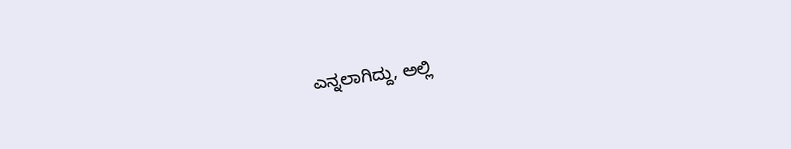ಎನ್ನಲಾಗಿದ್ದು, ಅಲ್ಲಿ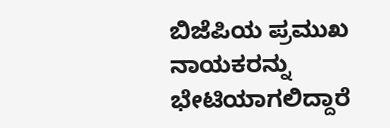ಬಿಜೆಪಿಯ ಪ್ರಮುಖ ನಾಯಕರನ್ನು ಭೇಟಿಯಾಗಲಿದ್ದಾರೆ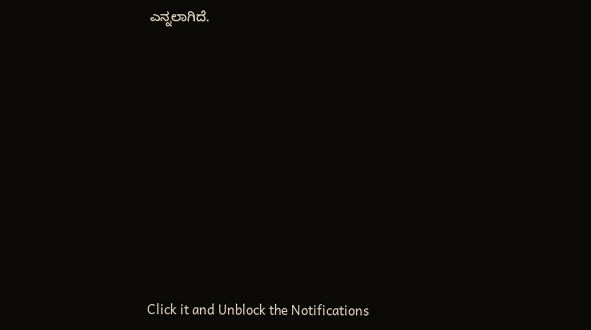ಎನ್ನಲಾಗಿದೆ.












Click it and Unblock the Notifications